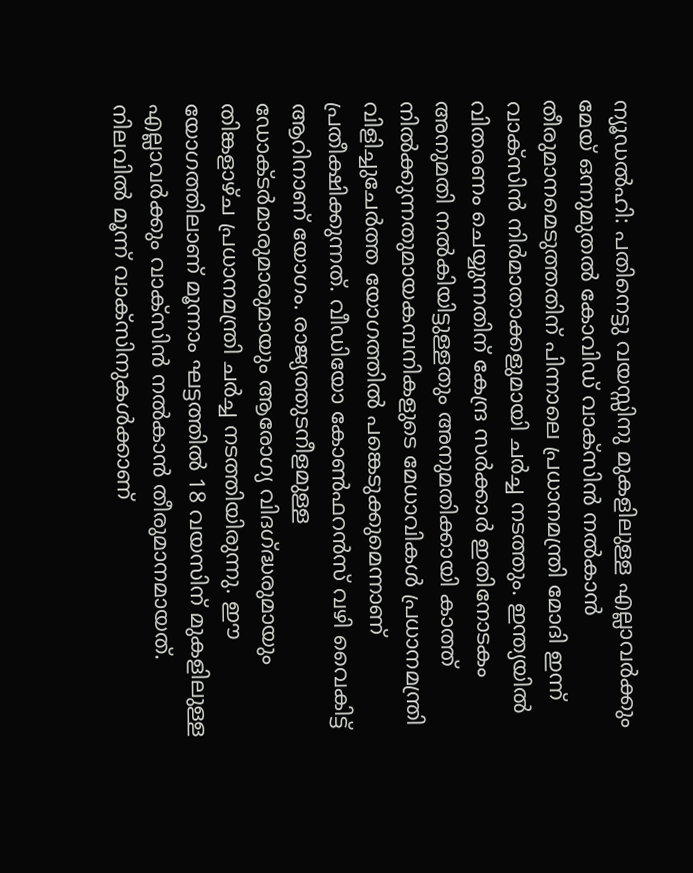ന്യൂഡൽഹി: പതിനെട്ടു വയസ്സിനു മുകളിലുള്ള എല്ലാവർക്കും മേയ് ഒന്നുമുതൽ കോവിഡ് വാക്സിൻ നൽകാൻ തീരുമാനമെടുത്തതിന് പിന്നാലെ പ്രധാനമന്ത്രി മോദി ഇന്ന് വാക്സിൻ നിർമാതാക്കളുമായി ചർച്ച നടത്തും. ഇന്ത്യയിൽ വിതരണം ചെയ്യുന്നതിന് കേന്ദ്ര സർക്കാർ ഇതിനോടകം അനുമതി നൽകിയിട്ടുള്ളതും അനുമതിക്കായി കാത്ത് നിൽക്കുന്നതുമായകമ്പനികളുടെ മേധാവികൾ പ്രധാനമന്ത്രി വിളിച്ചുചേർത്ത യോഗത്തിൽ പങ്കെടുക്കുമെന്നാണ് പ്രതീക്ഷിക്കുന്നത്. വീഡിയോ കോൺഫറൻസ് വഴി വൈകിട്ട് ആറിനാണ് യോഗം. രാജ്യത്തുടനീളമുള്ള ഡോക്ടർമാരുമാരുമായും ആരോഗ്യ വിദഗ്ദ്ധരുമായും തിങ്കളാഴ്ച പ്രധാനമന്ത്രി ചർച്ച നടത്തിയിരുന്നു. ഈ യോഗത്തിലാണ് മൂന്നാം ഘട്ടത്തിൽ 18 വയസിന് മുകളിലുള്ള എല്ലാവർക്കും വാക്സിൻ നൽകാൻ തീരുമാനമായത്. നിലവിൽ മൂന്ന് വാക്സിനുകൾക്കാണ്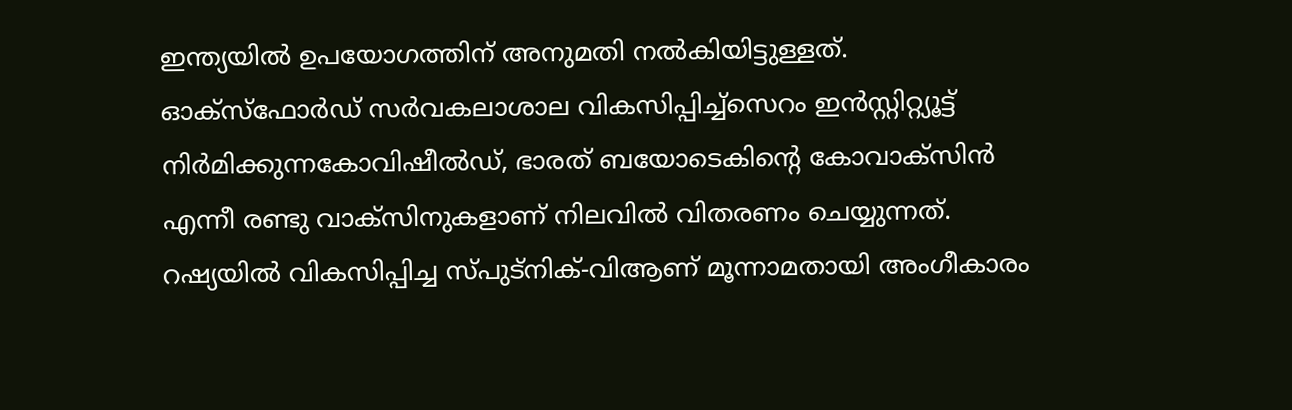ഇന്ത്യയിൽ ഉപയോഗത്തിന് അനുമതി നൽകിയിട്ടുള്ളത്. ഓക്സ്ഫോർഡ് സർവകലാശാല വികസിപ്പിച്ച്സെറം ഇൻസ്റ്റിറ്റ്യൂട്ട് നിർമിക്കുന്നകോവിഷീൽഡ്, ഭാരത് ബയോടെകിന്റെ കോവാക്സിൻ എന്നീ രണ്ടു വാക്സിനുകളാണ് നിലവിൽ വിതരണം ചെയ്യുന്നത്. റഷ്യയിൽ വികസിപ്പിച്ച സ്പുട്നിക്-വിആണ് മൂന്നാമതായി അംഗീകാരം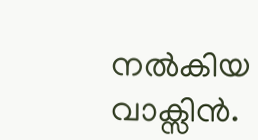നൽകിയ വാക്സിൻ.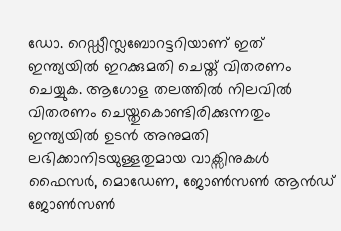ഡോ. റെഡ്ഡീസ്ലബോറട്ടറിയാണ് ഇത് ഇന്ത്യയിൽ ഇറക്കുമതി ചെയ്ത് വിതരണം ചെയ്യുക. ആഗോള തലത്തിൽ നിലവിൽ വിതരണം ചെയ്തുകൊണ്ടിരിക്കുന്നതും ഇന്ത്യയിൽ ഉടൻ അനുമതി ലഭിക്കാനിടയുള്ളതുമായ വാക്സിനുകൾ ഫൈസർ, മൊഡേണ, ജോൺസൺ ആൻഡ് ജോൺസൺ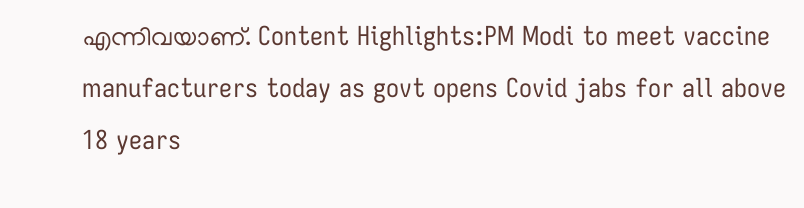എന്നിവയാണ്. Content Highlights:PM Modi to meet vaccine manufacturers today as govt opens Covid jabs for all above 18 years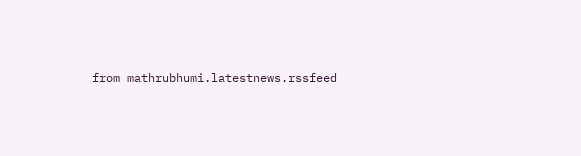from mathrubhumi.latestnews.rssfeed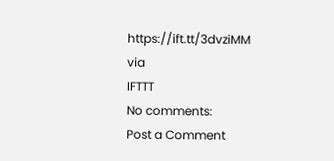https://ift.tt/3dvziMM
via
IFTTT
No comments:
Post a Comment